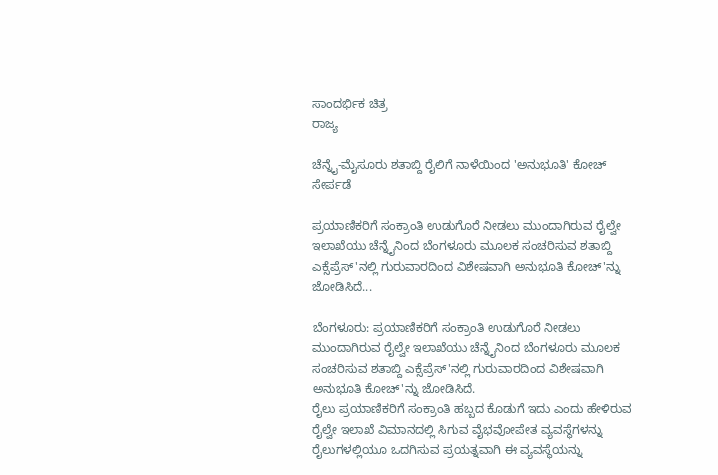ಸಾಂದರ್ಭಿಕ ಚಿತ್ರ
ರಾಜ್ಯ

ಚೆನ್ನೈ-ಮೈಸೂರು ಶತಾಬ್ದಿ ರೈಲಿಗೆ ನಾಳೆಯಿಂದ 'ಅನುಭೂತಿ' ಕೋಚ್ ಸೇರ್ಪಡೆ

ಪ್ರಯಾಣಿಕರಿಗೆ ಸಂಕ್ರಾಂತಿ ಉಡುಗೊರೆ ನೀಡಲು ಮುಂದಾಗಿರುವ ರೈಲ್ವೇ ಇಲಾಖೆಯು ಚೆನ್ನೈನಿಂದ ಬೆಂಗಳೂರು ಮೂಲಕ ಸಂಚರಿಸುವ ಶತಾಬ್ದಿ ಎಕ್ಸೆಪ್ರೆಸ್'ನಲ್ಲಿ ಗುರುವಾರದಿಂದ ವಿಶೇಷವಾಗಿ ಅನುಭೂತಿ ಕೋಚ್'ನ್ನು ಜೋಡಿಸಿದೆ...

ಬೆಂಗಳೂರು: ಪ್ರಯಾಣಿಕರಿಗೆ ಸಂಕ್ರಾಂತಿ ಉಡುಗೊರೆ ನೀಡಲು ಮುಂದಾಗಿರುವ ರೈಲ್ವೇ ಇಲಾಖೆಯು ಚೆನ್ನೈನಿಂದ ಬೆಂಗಳೂರು ಮೂಲಕ ಸಂಚರಿಸುವ ಶತಾಬ್ದಿ ಎಕ್ಸೆಪ್ರೆಸ್'ನಲ್ಲಿ ಗುರುವಾರದಿಂದ ವಿಶೇಷವಾಗಿ ಅನುಭೂತಿ ಕೋಚ್'ನ್ನು ಜೋಡಿಸಿದೆ.
ರೈಲು ಪ್ರಯಾಣಿಕರಿಗೆ ಸಂಕ್ರಾಂತಿ ಹಬ್ಬದ ಕೊಡುಗೆ ಇದು ಎಂದು ಹೇಳಿರುವ ರೈಲ್ವೇ ಇಲಾಖೆ ವಿಮಾನದಲ್ಲಿ ಸಿಗುವ ವೈಭವೋಪೇತ ವ್ಯವಸ್ಥೆಗಳನ್ನು ರೈಲುಗಳಲ್ಲಿಯೂ ಒದಗಿಸುವ ಪ್ರಯತ್ನವಾಗಿ ಈ ವ್ಯವಸ್ಥೆಯನ್ನು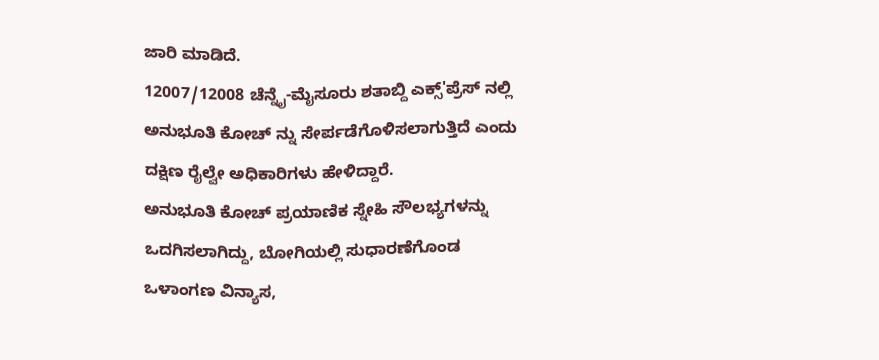ಜಾರಿ ಮಾಡಿದೆ.
12007/12008 ಚೆನ್ನೈ-ಮೈಸೂರು ಶತಾಬ್ದಿ ಎಕ್ಸ್'ಪ್ರೆಸ್ ನಲ್ಲಿ ಅನುಭೂತಿ ಕೋಚ್ ನ್ನು ಸೇರ್ಪಡೆಗೊಳಿಸಲಾಗುತ್ತಿದೆ ಎಂದು ದಕ್ಷಿಣ ರೈಲ್ವೇ ಅಧಿಕಾರಿಗಳು ಹೇಳಿದ್ದಾರೆ.
ಅನುಭೂತಿ ಕೋಚ್ ಪ್ರಯಾಣಿಕ ಸ್ನೇಹಿ ಸೌಲಭ್ಯಗಳನ್ನು ಒದಗಿಸಲಾಗಿದ್ದು, ಬೋಗಿಯಲ್ಲಿ ಸುಧಾರಣೆಗೊಂಡ ಒಳಾಂಗಣ ವಿನ್ಯಾಸ,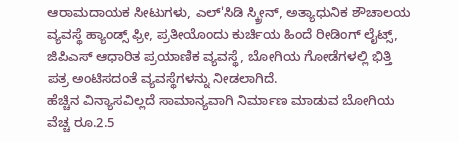ಆರಾಮದಾಯಕ ಸೀಟುಗಳು, ಎಲ್'ಸಿಡಿ ಸ್ಕ್ರೀನ್, ಅತ್ಯಾಧುನಿಕ ಶೌಚಾಲಯ ವ್ಯವಸ್ಥೆ ಹ್ಯಾಂಡ್ಸ್ ಫ್ರೀ, ಪ್ರತೀಯೊಂದು ಕುರ್ಚಿಯ ಹಿಂದೆ ರೀಡಿಂಗ್ ಲೈಟ್ಸ್, ಜಿಪಿಎಸ್ ಆಧಾರಿತ ಪ್ರಯಾಣಿಕ ವ್ಯವಸ್ಥೆ, ಬೋಗಿಯ ಗೋಡೆಗಳಲ್ಲಿ ಭಿತ್ತಿ ಪತ್ರ ಅಂಟಿಸದಂತೆ ವ್ಯವಸ್ಥೆಗಳನ್ನು ನೀಡಲಾಗಿದೆ.
ಹೆಚ್ಚಿನ ವಿನ್ಯಾಸವಿಲ್ಲದೆ ಸಾಮಾನ್ಯವಾಗಿ ನಿರ್ಮಾಣ ಮಾಡುವ ಬೋಗಿಯ ವೆಚ್ಚ ರೂ.2.5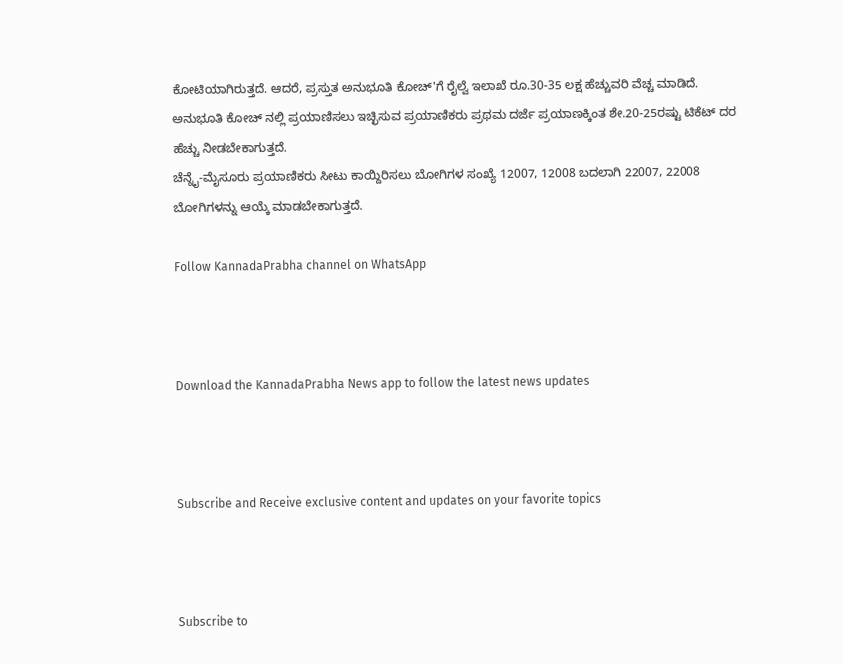ಕೋಟಿಯಾಗಿರುತ್ತದೆ. ಆದರೆ, ಪ್ರಸ್ತುತ ಅನುಭೂತಿ ಕೋಚ್'ಗೆ ರೈಲ್ವೆ ಇಲಾಖೆ ರೂ.30-35 ಲಕ್ಷ ಹೆಚ್ಚುವರಿ ವೆಚ್ಚ ಮಾಡಿದೆ. ಅನುಭೂತಿ ಕೋಚ್ ನಲ್ಲಿ ಪ್ರಯಾಣಿಸಲು ಇಚ್ಛಿಸುವ ಪ್ರಯಾಣಿಕರು ಪ್ರಥಮ ದರ್ಜೆ ಪ್ರಯಾಣಕ್ಕಿಂತ ಶೇ.20-25ರಷ್ಟು ಟಿಕೆಟ್ ದರ ಹೆಚ್ಚು ನೀಡಬೇಕಾಗುತ್ತದೆ.
ಚೆನ್ನೈ-ಮೈಸೂರು ಪ್ರಯಾಣಿಕರು ಸೀಟು ಕಾಯ್ದಿರಿಸಲು ಬೋಗಿಗಳ ಸಂಖ್ಯೆ 12007, 12008 ಬದಲಾಗಿ 22007, 22008 ಬೋಗಿಗಳನ್ನು ಆಯ್ಕೆ ಮಾಡಬೇಕಾಗುತ್ತದೆ.

Follow KannadaPrabha channel on WhatsApp



Download the KannadaPrabha News app to follow the latest news updates



Subscribe and Receive exclusive content and updates on your favorite topics



Subscribe to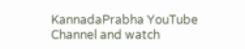KannadaPrabha YouTube Channel and watch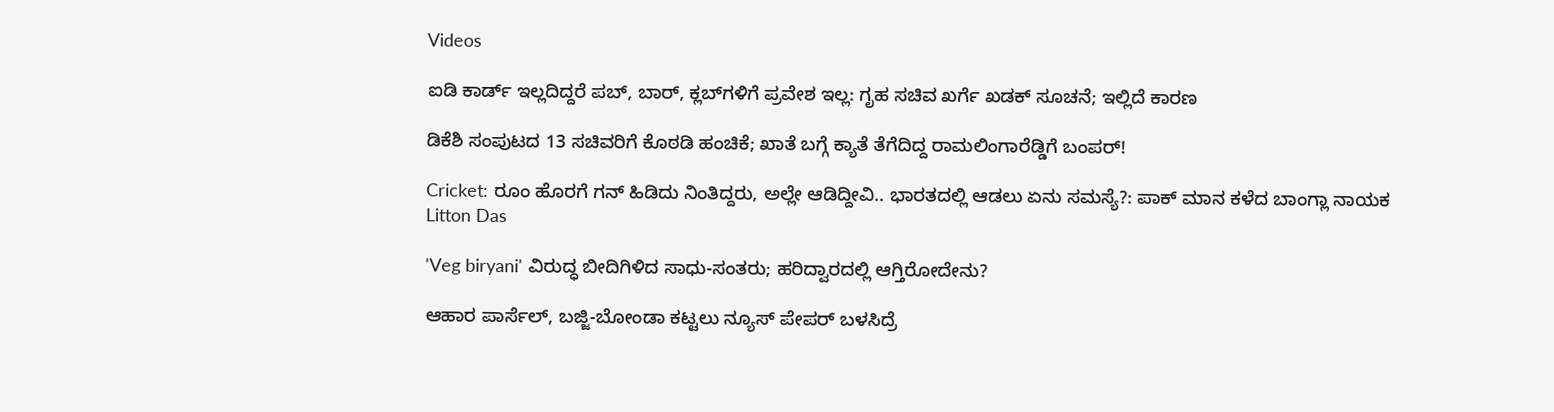Videos

ಐಡಿ ಕಾರ್ಡ್ ಇಲ್ಲದಿದ್ದರೆ ಪಬ್, ಬಾರ್, ಕ್ಲಬ್‌ಗಳಿಗೆ ಪ್ರವೇಶ ಇಲ್ಲ: ಗೃಹ ಸಚಿವ ಖರ್ಗೆ ಖಡಕ್ ಸೂಚನೆ; ಇಲ್ಲಿದೆ ಕಾರಣ

ಡಿಕೆಶಿ ಸಂಪುಟದ 13 ಸಚಿವರಿಗೆ ಕೊಠಡಿ ಹಂಚಿಕೆ; ಖಾತೆ ಬಗ್ಗೆ ಕ್ಯಾತೆ ತೆಗೆದಿದ್ದ ರಾಮಲಿಂಗಾರೆಡ್ಡಿಗೆ ಬಂಪರ್!

Cricket: ರೂಂ ಹೊರಗೆ ಗನ್ ಹಿಡಿದು ನಿಂತಿದ್ದರು, ಅಲ್ಲೇ ಆಡಿದ್ದೀವಿ.. ಭಾರತದಲ್ಲಿ ಆಡಲು ಏನು ಸಮಸ್ಯೆ?: ಪಾಕ್ ಮಾನ ಕಳೆದ ಬಾಂಗ್ಲಾ ನಾಯಕ Litton Das

'Veg biryani' ವಿರುದ್ಧ ಬೀದಿಗಿಳಿದ ಸಾಧು-ಸಂತರು; ಹರಿದ್ವಾರದಲ್ಲಿ ಆಗ್ತಿರೋದೇನು?

ಆಹಾರ ಪಾರ್ಸೆಲ್, ಬಜ್ಜಿ-ಬೋಂಡಾ ಕಟ್ಟಲು ನ್ಯೂಸ್ ಪೇಪರ್ ಬಳಸಿದ್ರೆ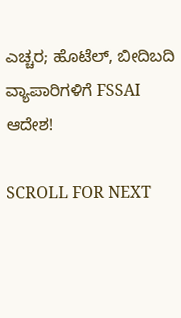ಎಚ್ಚರ; ಹೊಟೆಲ್, ಬೀದಿಬದಿ ವ್ಯಾಪಾರಿಗಳಿಗೆ FSSAI ಆದೇಶ!

SCROLL FOR NEXT